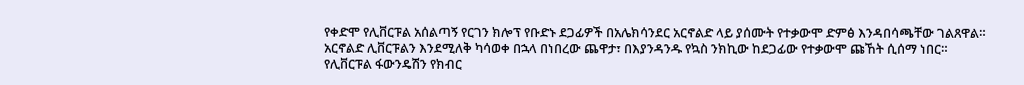የቀድሞ የሊቨርፑል አሰልጣኝ የርገን ክሎፕ የቡድኑ ደጋፊዎች በአሌክሳንደር አርኖልድ ላይ ያሰሙት የተቃውሞ ድምፅ እንዳበሳጫቸው ገልጸዋል።
አርኖልድ ሊቨርፑልን እንደሚለቅ ካሳወቀ በኋላ በነበረው ጨዋታ፣ በእያንዳንዱ የኳስ ንክኪው ከደጋፊው የተቃውሞ ጩኸት ሲሰማ ነበር።
የሊቨርፑል ፋውንዴሽን የክብር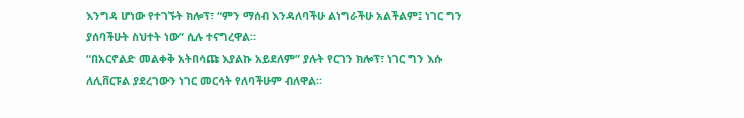እንግዳ ሆነው የተገኙት ክሎፕ፣ “ምን ማሰብ እንዳለባችሁ ልነግራችሁ አልችልም፤ ነገር ግን ያሰባችሁት ስህተት ነው” ሲሉ ተናግረዋል።
“በአርኖልድ መልቀቅ አትበሳጩ እያልኩ አይደለም” ያሉት የርገን ክሎፕ፣ ነገር ግን እሱ ለሊቨርፑል ያደረገውን ነገር መርሳት የለባችሁም ብለዋል።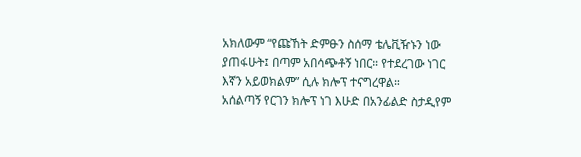አክለውም “የጩኸት ድምፁን ስሰማ ቴሌቪዥኑን ነው ያጠፋሁት፤ በጣም አበሳጭቶኝ ነበር። የተደረገው ነገር እኛን አይወክልም” ሲሉ ክሎፕ ተናግረዋል።
አሰልጣኝ የርገን ክሎፕ ነገ እሁድ በአንፊልድ ስታዲየም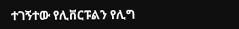ተገኝተው የሊቨርፑልን የሊግ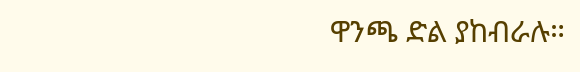ዋንጫ ድል ያከብራሉ።